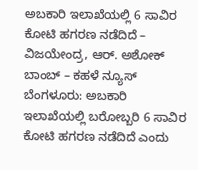ಅಬಕಾರಿ ಇಲಾಖೆಯಲ್ಲಿ 6 ಸಾವಿರ ಕೋಟಿ ಹಗರಣ ನಡೆದಿದೆ – ವಿಜಯೇಂದ್ರ, ಆರ್. ಅಶೋಕ್ ಬಾಂಬ್ – ಕಹಳೆ ನ್ಯೂಸ್
ಬೆಂಗಳೂರು: ಅಬಕಾರಿ ಇಲಾಖೆಯಲ್ಲಿ ಬರೋಬ್ಬರಿ 6 ಸಾವಿರ ಕೋಟಿ ಹಗರಣ ನಡೆದಿದೆ ಎಂದು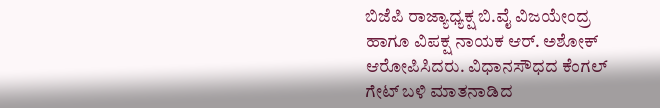ಬಿಜೆಪಿ ರಾಜ್ಯಾಧ್ಯಕ್ಷ ಬಿ.ವೈ ವಿಜಯೇಂದ್ರ ಹಾಗೂ ವಿಪಕ್ಷ ನಾಯಕ ಆರ್. ಅಶೋಕ್ ಆರೋಪಿಸಿದರು. ವಿಧಾನಸೌಧದ ಕೆಂಗಲ್ ಗೇಟ್ ಬಳಿ ಮಾತನಾಡಿದ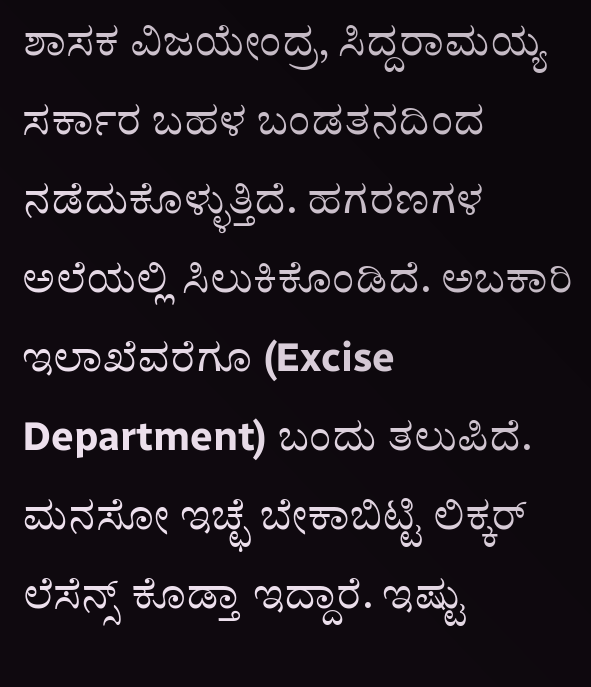ಶಾಸಕ ವಿಜಯೇಂದ್ರ, ಸಿದ್ದರಾಮಯ್ಯ ಸರ್ಕಾರ ಬಹಳ ಬಂಡತನದಿಂದ ನಡೆದುಕೊಳ್ಳುತ್ತಿದೆ. ಹಗರಣಗಳ ಅಲೆಯಲ್ಲಿ ಸಿಲುಕಿಕೊಂಡಿದೆ. ಅಬಕಾರಿ ಇಲಾಖೆವರೆಗೂ (Excise Department) ಬಂದು ತಲುಪಿದೆ. ಮನಸೋ ಇಚ್ಛೆ ಬೇಕಾಬಿಟ್ಟಿ ಲಿಕ್ಕರ್ ಲೆಸೆನ್ಸ್ ಕೊಡ್ತಾ ಇದ್ದಾರೆ. ಇಷ್ಟು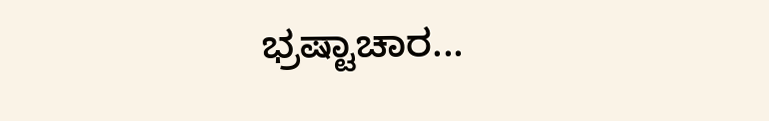ಭ್ರಷ್ಟಾಚಾರ...